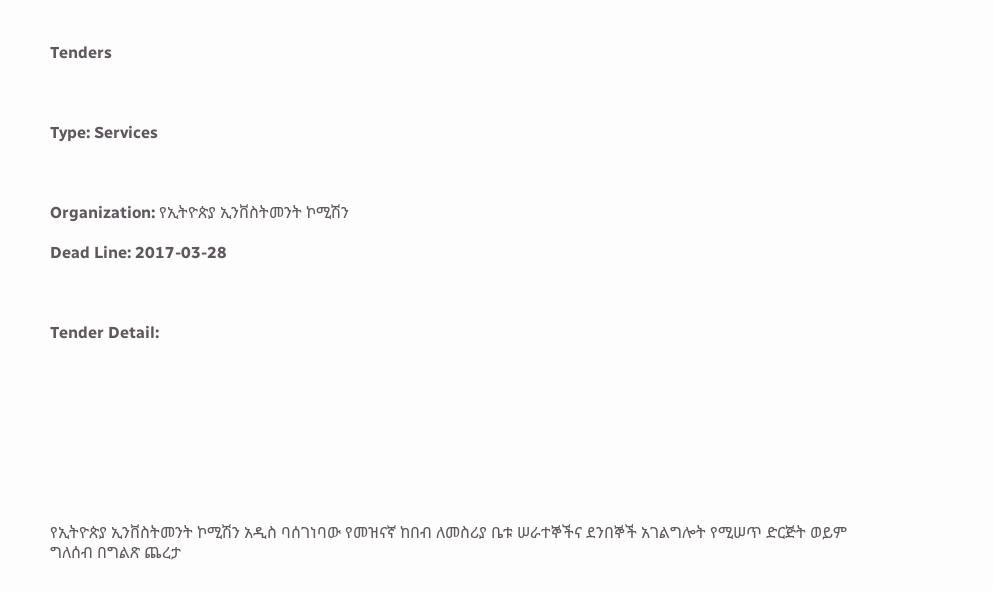Tenders



Type: Services



Organization: የኢትዮጵያ ኢንቨስትመንት ኮሚሽን

Dead Line: 2017-03-28



Tender Detail:









የኢትዮጵያ ኢንቨስትመንት ኮሚሽን አዲስ ባሰገነባው የመዝናኛ ከበብ ለመስሪያ ቤቱ ሠራተኞችና ደንበኞች አገልግሎት የሚሠጥ ድርጅት ወይም ግለሰብ በግልጽ ጨረታ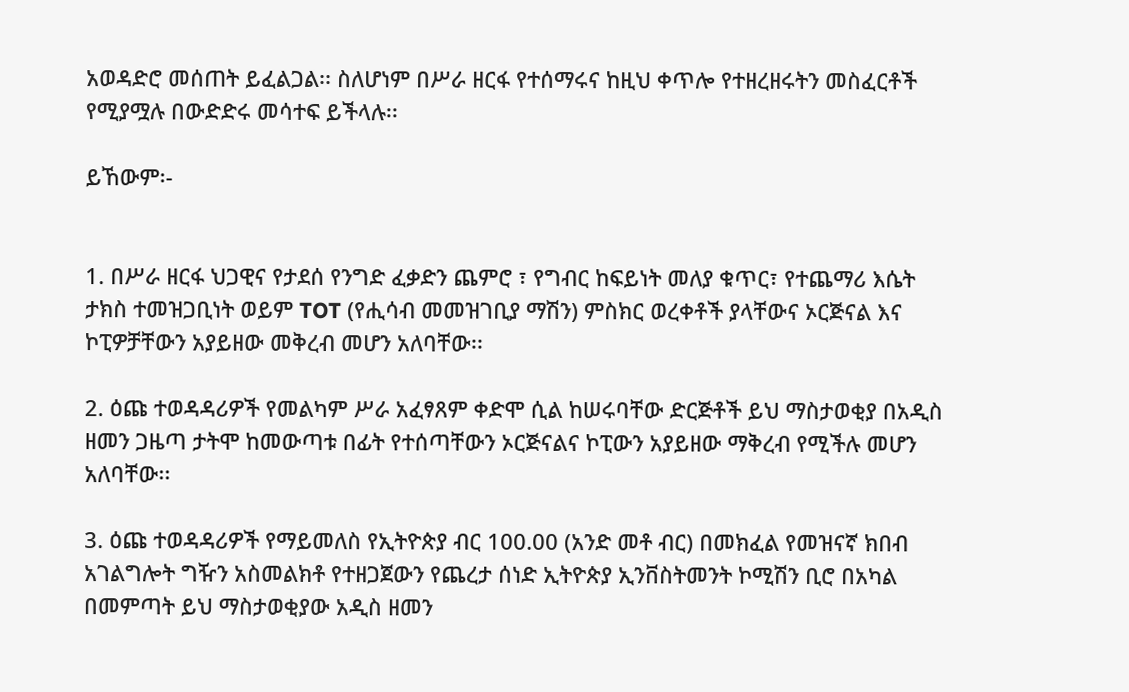አወዳድሮ መሰጠት ይፈልጋል፡፡ ስለሆነም በሥራ ዘርፋ የተሰማሩና ከዚህ ቀጥሎ የተዘረዘሩትን መስፈርቶች የሚያሟሉ በውድድሩ መሳተፍ ይችላሉ፡፡

ይኸውም፡-


1. በሥራ ዘርፋ ህጋዊና የታደሰ የንግድ ፈቃድን ጨምሮ ፣ የግብር ከፍይነት መለያ ቁጥር፣ የተጨማሪ እሴት ታክስ ተመዝጋቢነት ወይም TOT (የሒሳብ መመዝገቢያ ማሽን) ምስክር ወረቀቶች ያላቸውና ኦርጅናል እና ኮፒዎቻቸውን አያይዘው መቅረብ መሆን አለባቸው፡፡

2. ዕጩ ተወዳዳሪዎች የመልካም ሥራ አፈፃጸም ቀድሞ ሲል ከሠሩባቸው ድርጅቶች ይህ ማስታወቂያ በአዲስ ዘመን ጋዜጣ ታትሞ ከመውጣቱ በፊት የተሰጣቸውን ኦርጅናልና ኮፒውን አያይዘው ማቅረብ የሚችሉ መሆን አለባቸው፡፡

3. ዕጩ ተወዳዳሪዎች የማይመለስ የኢትዮጵያ ብር 100.00 (አንድ መቶ ብር) በመክፈል የመዝናኛ ክበብ አገልግሎት ግዥን አስመልክቶ የተዘጋጀውን የጨረታ ሰነድ ኢትዮጵያ ኢንቨስትመንት ኮሚሽን ቢሮ በአካል በመምጣት ይህ ማስታወቂያው አዲስ ዘመን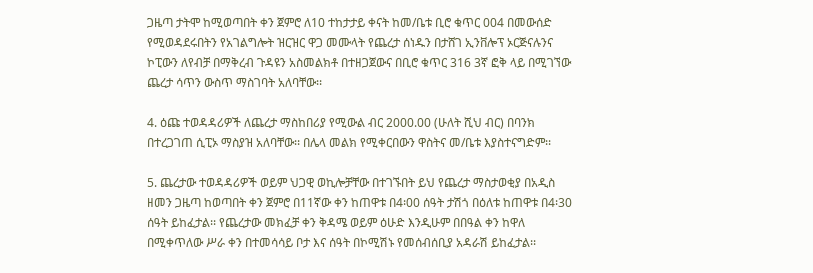ጋዜጣ ታትሞ ከሚወጣበት ቀን ጀምሮ ለ10 ተከታታይ ቀናት ከመ/ቤቱ ቢሮ ቁጥር 004 በመውሰድ የሚወዳደሩበትን የአገልግሎት ዝርዝር ዋጋ መሙላት የጨረታ ሰነዱን በታሸገ ኢንቨሎፕ ኦርጅናሉንና ኮፒውን ለየብቻ በማቅረብ ጉዳዩን አስመልክቶ በተዘጋጀውና በቢሮ ቁጥር 316 3ኛ ፎቅ ላይ በሚገኘው ጨረታ ሳጥን ውስጥ ማስገባት አለባቸው፡፡

4. ዕጩ ተወዳዳሪዎች ለጨረታ ማስከበሪያ የሚውል ብር 2000.00 (ሁለት ሺህ ብር) በባንክ በተረጋገጠ ሲፒኦ ማስያዝ አለባቸው፡፡ በሌላ መልክ የሚቀርበውን ዋስትና መ/ቤቱ እያስተናግድም፡፡

5. ጨረታው ተወዳዳሪዎች ወይም ህጋዊ ወኪሎቻቸው በተገኙበት ይህ የጨረታ ማስታወቂያ በአዲስ ዘመን ጋዜጣ ከወጣበት ቀን ጀምሮ በ11ኛው ቀን ከጠዋቱ በ4፡00 ሰዓት ታሽጎ በዕለቱ ከጠዋቱ በ4፡30 ሰዓት ይከፈታል፡፡ የጨረታው መክፈቻ ቀን ቅዳሜ ወይም ዕሁድ እንዲሁም በበዓል ቀን ከዋለ በሚቀጥለው ሥራ ቀን በተመሳሳይ ቦታ እና ሰዓት በኮሚሽኑ የመሰብሰቢያ አዳራሽ ይከፈታል፡፡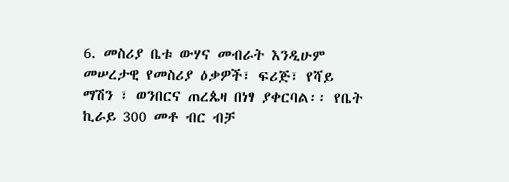6. መስሪያ ቤቱ ውሃና መብራት እንዲሁም መሠረታዊ የመስሪያ ዕቃዎች፣ ፍሪጅ፣ የሻይ ማሽን ፣ ወንበርና ጠረጴዛ በነፃ ያቀርባል፡፡ የቤት ኪራይ 300 መቶ ብር ብቻ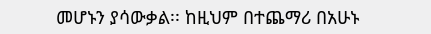መሆኑን ያሳውቃል፡፡ ከዚህም በተጨማሪ በአሁኑ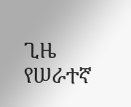ጊዜ የሠራተኛ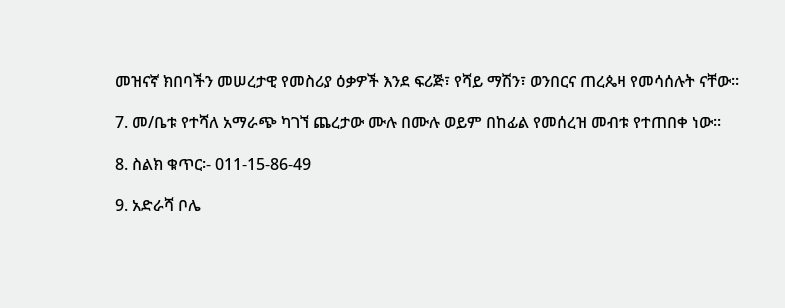መዝናኛ ክበባችን መሠረታዊ የመስሪያ ዕቃዎች እንደ ፍሪጅ፣ የሻይ ማሽን፣ ወንበርና ጠረጴዛ የመሳሰሉት ናቸው፡፡

7. መ/ቤቱ የተሻለ አማራጭ ካገኘ ጨረታው ሙሉ በሙሉ ወይም በከፊል የመሰረዝ መብቱ የተጠበቀ ነው፡፡

8. ስልክ ቁጥር፡- 011-15-86-49

9. አድራሻ ቦሌ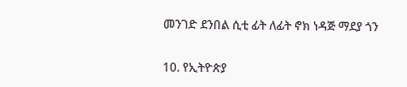መንገድ ደንበል ሲቲ ፊት ለፊት ኖክ ነዳጅ ማደያ ጎን

10. የኢትዮጵያ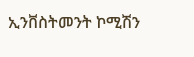ኢንቨስትመንት ኮሚሽን